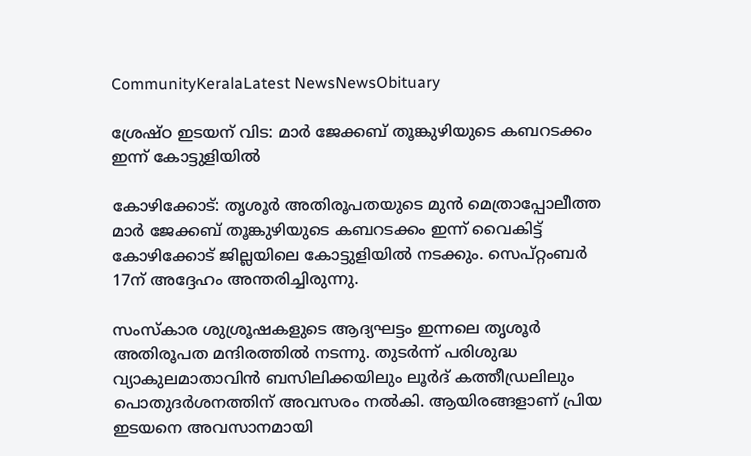CommunityKeralaLatest NewsNewsObituary

ശ്രേഷ്ഠ ഇടയന് വിട: മാര്‍ ജേക്കബ് തൂങ്കുഴിയുടെ കബറടക്കം ഇന്ന് കോട്ടുളിയില്‍

കോഴിക്കോട്: തൃശൂര്‍ അതിരൂപതയുടെ മുന്‍ മെത്രാപ്പോലീത്ത മാര്‍ ജേക്കബ് തൂങ്കുഴിയുടെ കബറടക്കം ഇന്ന് വൈകിട്ട് കോഴിക്കോട് ജില്ലയിലെ കോട്ടുളിയില്‍ നടക്കും. സെപ്റ്റംബര്‍ 17ന് അദ്ദേഹം അന്തരിച്ചിരുന്നു.

സംസ്‌കാര ശുശ്രൂഷകളുടെ ആദ്യഘട്ടം ഇന്നലെ തൃശൂര്‍ അതിരൂപത മന്ദിരത്തില്‍ നടന്നു. തുടര്‍ന്ന് പരിശുദ്ധ വ്യാകുലമാതാവിന്‍ ബസിലിക്കയിലും ലൂര്‍ദ് കത്തീഡ്രലിലും പൊതുദര്‍ശനത്തിന് അവസരം നല്‍കി. ആയിരങ്ങളാണ് പ്രിയ ഇടയനെ അവസാനമായി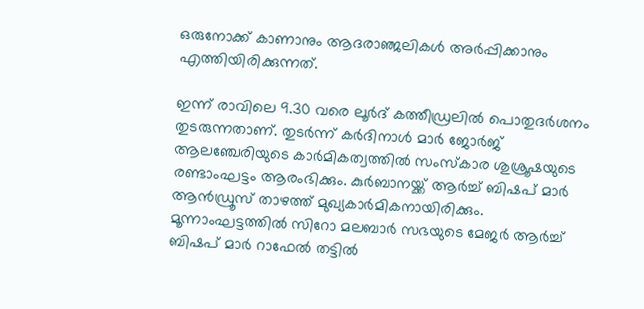ഒരുനോക്ക് കാണാനും ആദരാഞ്ജലികള്‍ അര്‍പ്പിക്കാനും എത്തിയിരിക്കുന്നത്.

ഇന്ന് രാവിലെ 9.30 വരെ ലൂര്‍ദ് കത്തീഡ്രലില്‍ പൊതുദര്‍ശനം തുടരുന്നതാണ്. തുടര്‍ന്ന് കര്‍ദിനാള്‍ മാര്‍ ജോര്‍ജ് ആലഞ്ചേരിയുടെ കാര്‍മികത്വത്തില്‍ സംസ്‌കാര ശുശ്രൂഷയുടെ രണ്ടാംഘട്ടം ആരംഭിക്കും. കുര്‍ബാനയ്ക്ക് ആര്‍ച്ച് ബിഷപ് മാര്‍ ആന്‍ഡ്രൂസ് താഴത്ത് മുഖ്യകാര്‍മികനായിരിക്കും. മൂന്നാംഘട്ടത്തില്‍ സിറോ മലബാര്‍ സഭയുടെ മേജര്‍ ആര്‍ച്ച് ബിഷപ് മാര്‍ റാഫേല്‍ തട്ടില്‍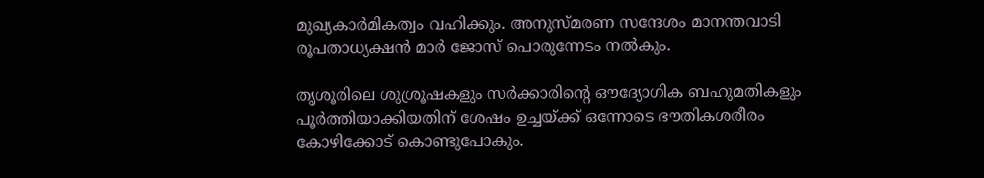മുഖ്യകാര്‍മികത്വം വഹിക്കും. അനുസ്മരണ സന്ദേശം മാനന്തവാടി രൂപതാധ്യക്ഷന്‍ മാര്‍ ജോസ് പൊരുന്നേടം നല്‍കും.

തൃശൂരിലെ ശുശ്രൂഷകളും സര്‍ക്കാരിന്റെ ഔദ്യോഗിക ബഹുമതികളും പൂര്‍ത്തിയാക്കിയതിന് ശേഷം ഉച്ചയ്ക്ക് ഒന്നോടെ ഭൗതികശരീരം കോഴിക്കോട് കൊണ്ടുപോകും.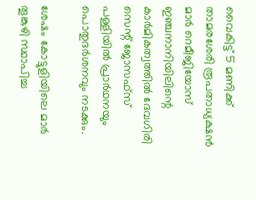വൈകിട്ട് 5 മണിക്ക് താമരശേരി രൂപതാധ്യക്ഷന്‍ മാര്‍ റെമീജിയോസ് ഇഞ്ചനാനിയിലിന്റെ കാര്‍മികത്വത്തില്‍ ദേവഗിരി സെന്റ് ജോസഫ്‌സ് പള്ളിയില്‍ പ്രാര്‍ഥനയും പൊതുദര്‍ശനവും നടക്കും.

ശേഷം കോട്ടുളിയിലെ മാര്‍ തൂങ്കുഴി സ്ഥാപിച്ച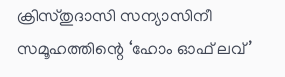ക്രിസ്തുദാസി സന്യാസിനീ സമൂഹത്തിന്റെ ‘ഹോം ഓഫ് ലവ്’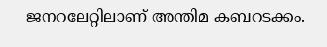ജനറലേറ്റിലാണ് അന്തിമ കബറടക്കം.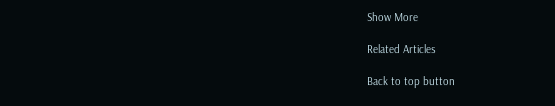Show More

Related Articles

Back to top button